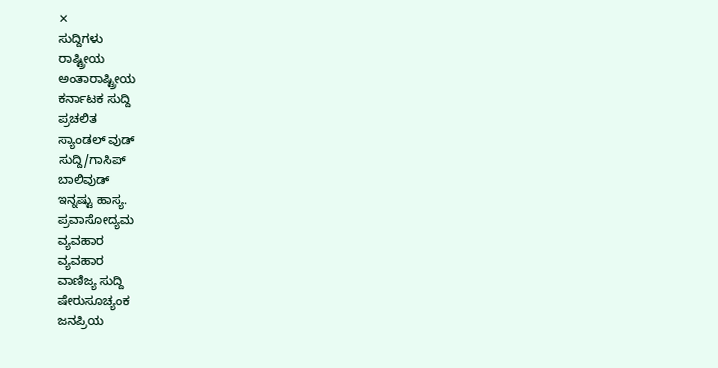✕
ಸುದ್ದಿಗಳು
ರಾಷ್ಟ್ರೀಯ
ಅಂತಾರಾಷ್ಟ್ರೀಯ
ಕರ್ನಾಟಕ ಸುದ್ದಿ
ಪ್ರಚಲಿತ
ಸ್ಯಾಂಡಲ್ ವುಡ್
ಸುದ್ದಿ/ಗಾಸಿಪ್
ಬಾಲಿವುಡ್
ಇನ್ನಷ್ಟು ಹಾಸ್ಯ.
ಪ್ರವಾಸೋದ್ಯಮ
ವ್ಯವಹಾರ
ವ್ಯವಹಾರ
ವಾಣಿಜ್ಯ ಸುದ್ದಿ
ಷೇರುಸೂಚ್ಯಂಕ
ಜನಪ್ರಿಯ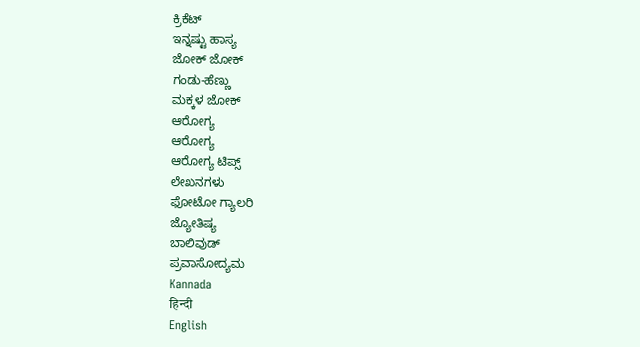ಕ್ರಿಕೆಟ್
ಇನ್ನಷ್ಟು ಹಾಸ್ಯ
ಜೋಕ್ ಜೋಕ್
ಗಂಡು-ಹೆಣ್ಣು
ಮಕ್ಕಳ ಜೋಕ್
ಆರೋಗ್ಯ
ಆರೋಗ್ಯ
ಆರೋಗ್ಯ ಟಿಪ್ಸ್
ಲೇಖನಗಳು
ಫೋಟೋ ಗ್ಯಾಲರಿ
ಜ್ಯೋತಿಷ್ಯ
ಬಾಲಿವುಡ್
ಪ್ರವಾಸೋದ್ಯಮ
Kannada
हिन्दी
English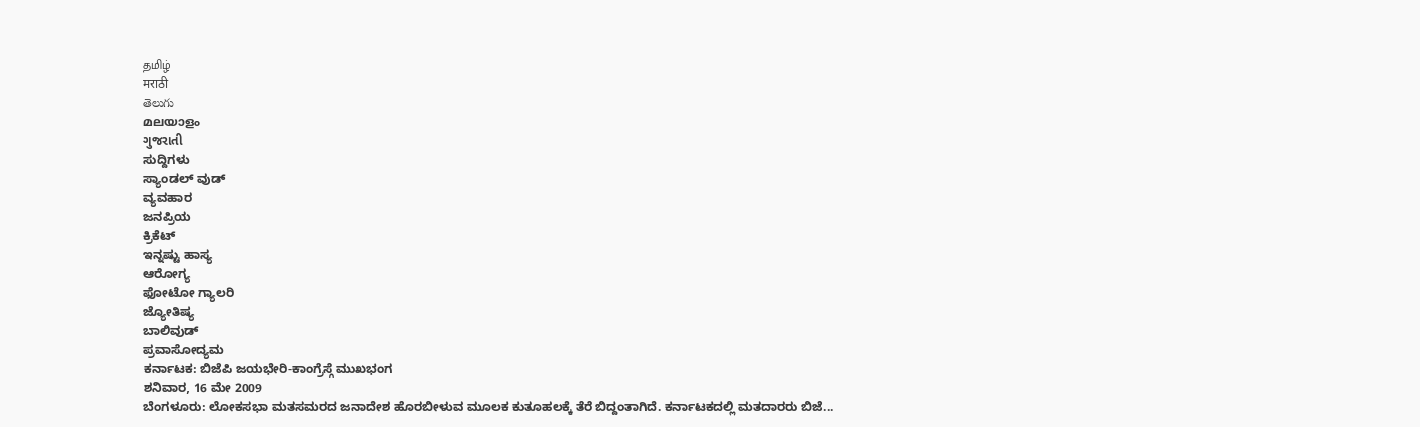தமிழ்
मराठी
తెలుగు
മലയാളം
ગુજરાતી
ಸುದ್ದಿಗಳು
ಸ್ಯಾಂಡಲ್ ವುಡ್
ವ್ಯವಹಾರ
ಜನಪ್ರಿಯ
ಕ್ರಿಕೆಟ್
ಇನ್ನಷ್ಟು ಹಾಸ್ಯ
ಆರೋಗ್ಯ
ಫೋಟೋ ಗ್ಯಾಲರಿ
ಜ್ಯೋತಿಷ್ಯ
ಬಾಲಿವುಡ್
ಪ್ರವಾಸೋದ್ಯಮ
ಕರ್ನಾಟಕ: ಬಿಜೆಪಿ ಜಯಭೇರಿ-ಕಾಂಗ್ರೆಸ್ಗೆ ಮುಖಭಂಗ
ಶನಿವಾರ, 16 ಮೇ 2009
ಬೆಂಗಳೂರು: ಲೋಕಸಭಾ ಮತಸಮರದ ಜನಾದೇಶ ಹೊರಬೀಳುವ ಮೂಲಕ ಕುತೂಹಲಕ್ಕೆ ತೆರೆ ಬಿದ್ದಂತಾಗಿದೆ. ಕರ್ನಾಟಕದಲ್ಲಿ ಮತದಾರರು ಬಿಜೆ...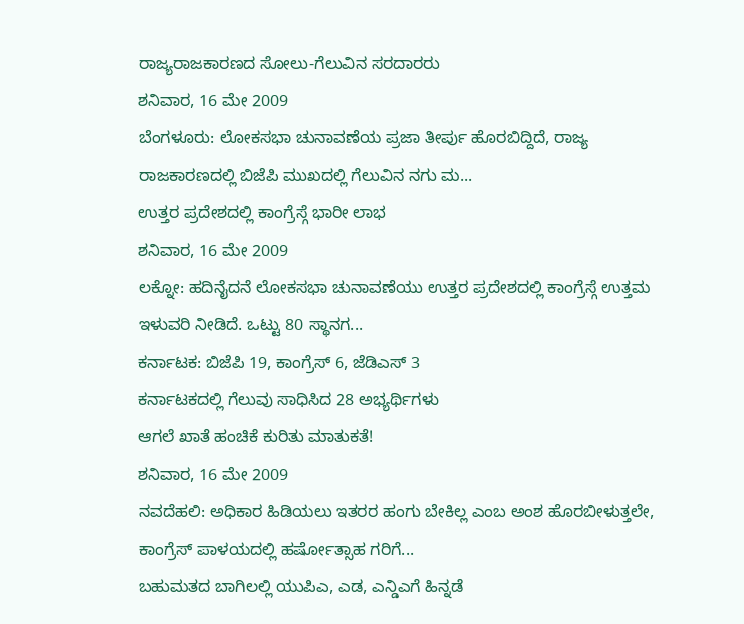ರಾಜ್ಯರಾಜಕಾರಣದ ಸೋಲು-ಗೆಲುವಿನ ಸರದಾರರು
ಶನಿವಾರ, 16 ಮೇ 2009
ಬೆಂಗಳೂರು: ಲೋಕಸಭಾ ಚುನಾವಣೆಯ ಪ್ರಜಾ ತೀರ್ಪು ಹೊರಬಿದ್ದಿದೆ, ರಾಜ್ಯ ರಾಜಕಾರಣದಲ್ಲಿ ಬಿಜೆಪಿ ಮುಖದಲ್ಲಿ ಗೆಲುವಿನ ನಗು ಮ...
ಉತ್ತರ ಪ್ರದೇಶದಲ್ಲಿ ಕಾಂಗ್ರೆಸ್ಗೆ ಭಾರೀ ಲಾಭ
ಶನಿವಾರ, 16 ಮೇ 2009
ಲಕ್ನೋ: ಹದಿನೈದನೆ ಲೋಕಸಭಾ ಚುನಾವಣೆಯು ಉತ್ತರ ಪ್ರದೇಶದಲ್ಲಿ ಕಾಂಗ್ರೆಸ್ಗೆ ಉತ್ತಮ ಇಳುವರಿ ನೀಡಿದೆ. ಒಟ್ಟು 80 ಸ್ಥಾನಗ...
ಕರ್ನಾಟಕ: ಬಿಜೆಪಿ 19, ಕಾಂಗ್ರೆಸ್ 6, ಜೆಡಿಎಸ್ 3
ಕರ್ನಾಟಕದಲ್ಲಿ ಗೆಲುವು ಸಾಧಿಸಿದ 28 ಅಭ್ಯರ್ಥಿಗಳು
ಆಗಲೆ ಖಾತೆ ಹಂಚಿಕೆ ಕುರಿತು ಮಾತುಕತೆ!
ಶನಿವಾರ, 16 ಮೇ 2009
ನವದೆಹಲಿ: ಅಧಿಕಾರ ಹಿಡಿಯಲು ಇತರರ ಹಂಗು ಬೇಕಿಲ್ಲ ಎಂಬ ಅಂಶ ಹೊರಬೀಳುತ್ತಲೇ, ಕಾಂಗ್ರೆಸ್ ಪಾಳಯದಲ್ಲಿ ಹರ್ಷೋತ್ಸಾಹ ಗರಿಗೆ...
ಬಹುಮತದ ಬಾಗಿಲಲ್ಲಿ ಯುಪಿಎ, ಎಡ, ಎನ್ಡಿಎಗೆ ಹಿನ್ನಡೆ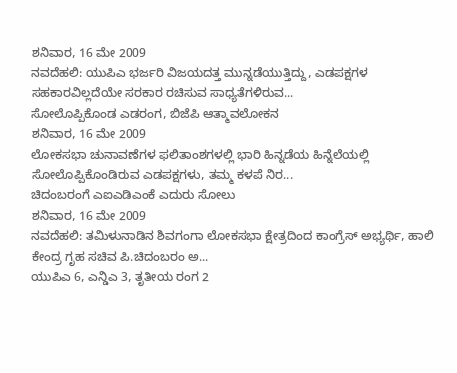ಶನಿವಾರ, 16 ಮೇ 2009
ನವದೆಹಲಿ: ಯುಪಿಎ ಭರ್ಜರಿ ವಿಜಯದತ್ತ ಮುನ್ನಡೆಯುತ್ತಿದ್ದು, ಎಡಪಕ್ಷಗಳ ಸಹಕಾರವಿಲ್ಲದೆಯೇ ಸರಕಾರ ರಚಿಸುವ ಸಾಧ್ಯತೆಗಳಿರುವ...
ಸೋಲೊಪ್ಪಿಕೊಂಡ ಎಡರಂಗ, ಬಿಜೆಪಿ ಆತ್ಮಾವಲೋಕನ
ಶನಿವಾರ, 16 ಮೇ 2009
ಲೋಕಸಭಾ ಚುನಾವಣೆಗಳ ಫಲಿತಾಂಶಗಳಲ್ಲಿ ಭಾರಿ ಹಿನ್ನಡೆಯ ಹಿನ್ನೆಲೆಯಲ್ಲಿ ಸೋಲೊಪ್ಪಿಕೊಂಡಿರುವ ಎಡಪಕ್ಷಗಳು, ತಮ್ಮ ಕಳಪೆ ನಿರ...
ಚಿದಂಬರಂಗೆ ಎಐಎಡಿಎಂಕೆ ಎದುರು ಸೋಲು
ಶನಿವಾರ, 16 ಮೇ 2009
ನವದೆಹಲಿ: ತಮಿಳುನಾಡಿನ ಶಿವಗಂಗಾ ಲೋಕಸಭಾ ಕ್ಷೇತ್ರದಿಂದ ಕಾಂಗ್ರೆಸ್ ಅಭ್ಯರ್ಥಿ, ಹಾಲಿ ಕೇಂದ್ರ ಗೃಹ ಸಚಿವ ಪಿ.ಚಿದಂಬರಂ ಅ...
ಯುಪಿಎ 6, ಎನ್ಡಿಎ 3, ತೃತೀಯ ರಂಗ 2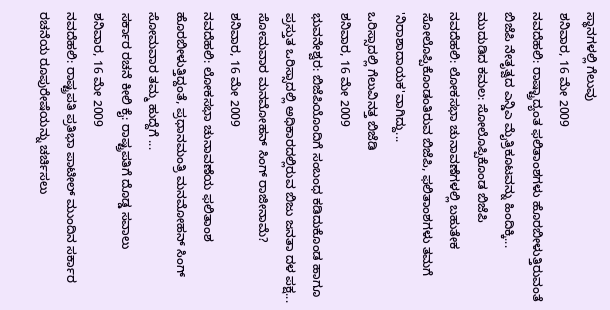ಸ್ಥಾನಗಳಲ್ಲಿ ಗೆಲುವು
ಶನಿವಾರ, 16 ಮೇ 2009
ನವದೆಹಲಿ: ರಾಷ್ಟ್ರಾದ್ಯಂತ ಫಲಿತಾಂಶಗಳು ಹೊರಬೀಳುತ್ತಿರುವಂತೆ ಬಿಜೆಪಿ ನೇತೃತ್ವದ ಎನ್ಡಿಎ ಮೈತ್ರಿಕೂಟವನ್ನು ಹಿಂದಿಕ್ಕಿ...
ಮುದುಡಿದ ಕಮಲ: ಸೋಲೊಪ್ಪಿಕೊಂಡ ಬಿಜೆಪಿ
ನವದೆಹಲಿ: ಲೋಕಸಭಾ ಚುನಾವಣೆಗಳಲ್ಲಿ ಬಹುತೇಕ ಸೋಲೊಪ್ಪಿಕೊಂಡಂತಿರುವ ಬಿಜೆಪಿ, ಫಲಿತಾಂಶಗಳು ತಮಗೆ 'ನಿರಾಶಾದಾಯಕ'ವಾಗಿದ್ದು...
ಒರಿಸ್ಸಾದಲ್ಲಿ ಗೆಲುವಿನತ್ತ ಬಿಜೆಡಿ
ಶನಿವಾರ, 16 ಮೇ 2009
ಭುವನೇಶ್ವರ: ಬಿಜೆಪಿಯೊಂದಿಗೆ ಸಂಬಂಧ ಕಡಿದುಕೊಂಡ ಹಾಗೂ ಪ್ರಸ್ತುತ ಒರಿಸ್ಸಾದಲ್ಲಿ ಅಧಿಕಾರದಲ್ಲಿರುವ ಬಿಜು ಜನತಾ ದಳ ಪಕ್ಷ...
ಸೋಮವಾರ ಮನಮೋಹನ್ ಸಿಂಗ್ ರಾಜೀನಾಮೆ?
ಶನಿವಾರ, 16 ಮೇ 2009
ನವದೆಹಲಿ: ಲೋಕಸಭಾ ಚುನಾವಣೆಯ ಫಲಿತಾಂಶ ಹೊರಬೀಳುತ್ತಿದ್ದಂತೆ, ಪ್ರಧಾನಮಂತ್ರಿ ಮನಮೋಹನ್ ಸಿಂಗ್ ಸೋಮವಾರ ತಮ್ಮ ಹುದ್ದೆಗೆ ...
ಸರ್ಕಾರ ರಚನೆ ಕೀಲಿ ಕೈ: ರಾಷ್ಟ್ರಪತಿಗೆ ದೊಡ್ಡ ಸವಾಲು
ಶನಿವಾರ, 16 ಮೇ 2009
ನವದೆಹಲಿ: ರಾಷ್ಟ್ರಪತಿ ಪ್ರತಿಭಾ ಪಾಟೀಲ್ ಮುಂದಿನ ಸರ್ಕಾರ ರಚನೆಯ ರೂಪುರೇಷೆಯನ್ನು ಚರ್ಚಿಸಲು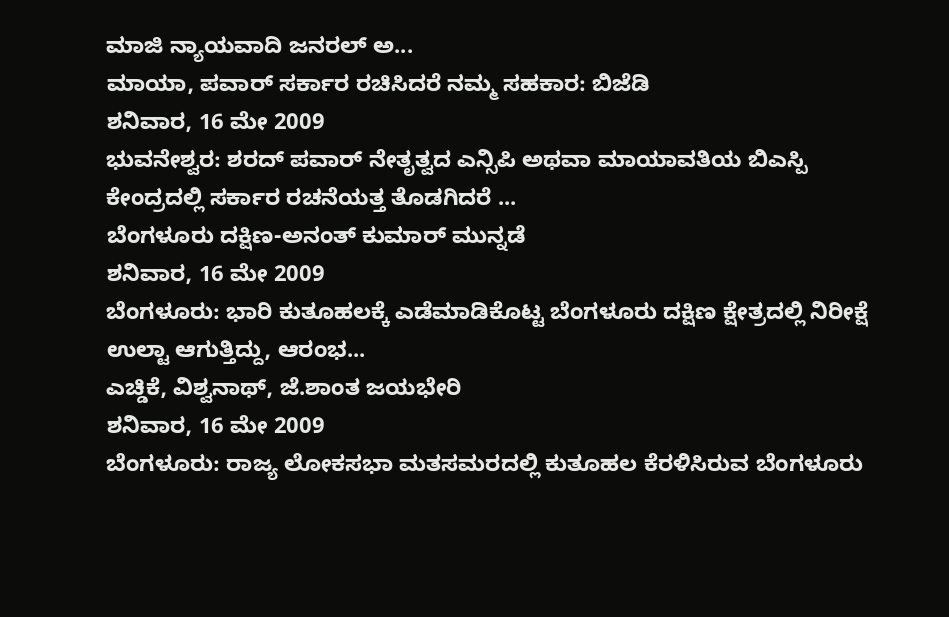ಮಾಜಿ ನ್ಯಾಯವಾದಿ ಜನರಲ್ ಅ...
ಮಾಯಾ, ಪವಾರ್ ಸರ್ಕಾರ ರಚಿಸಿದರೆ ನಮ್ಮ ಸಹಕಾರ: ಬಿಜೆಡಿ
ಶನಿವಾರ, 16 ಮೇ 2009
ಭುವನೇಶ್ವರ: ಶರದ್ ಪವಾರ್ ನೇತೃತ್ವದ ಎನ್ಸಿಪಿ ಅಥವಾ ಮಾಯಾವತಿಯ ಬಿಎಸ್ಪಿ ಕೇಂದ್ರದಲ್ಲಿ ಸರ್ಕಾರ ರಚನೆಯತ್ತ ತೊಡಗಿದರೆ ...
ಬೆಂಗಳೂರು ದಕ್ಷಿಣ-ಅನಂತ್ ಕುಮಾರ್ ಮುನ್ನಡೆ
ಶನಿವಾರ, 16 ಮೇ 2009
ಬೆಂಗಳೂರು: ಭಾರಿ ಕುತೂಹಲಕ್ಕೆ ಎಡೆಮಾಡಿಕೊಟ್ಟ ಬೆಂಗಳೂರು ದಕ್ಷಿಣ ಕ್ಷೇತ್ರದಲ್ಲಿ ನಿರೀಕ್ಷೆ ಉಲ್ಟಾ ಆಗುತ್ತಿದ್ದು, ಆರಂಭ...
ಎಚ್ಡಿಕೆ, ವಿಶ್ವನಾಥ್, ಜೆ.ಶಾಂತ ಜಯಭೇರಿ
ಶನಿವಾರ, 16 ಮೇ 2009
ಬೆಂಗಳೂರು: ರಾಜ್ಯ ಲೋಕಸಭಾ ಮತಸಮರದಲ್ಲಿ ಕುತೂಹಲ ಕೆರಳಿಸಿರುವ ಬೆಂಗಳೂರು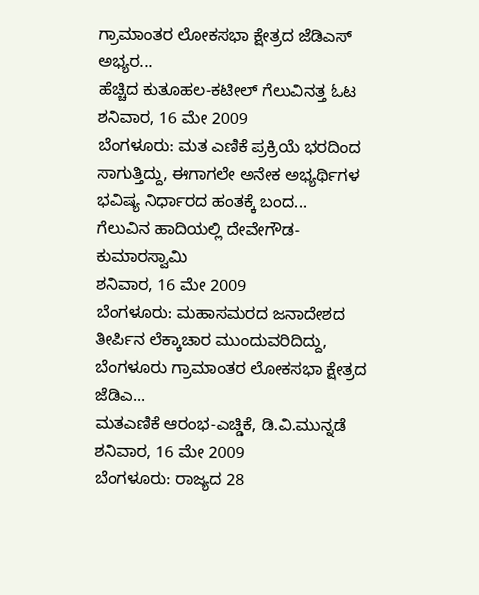ಗ್ರಾಮಾಂತರ ಲೋಕಸಭಾ ಕ್ಷೇತ್ರದ ಜೆಡಿಎಸ್ ಅಭ್ಯರ...
ಹೆಚ್ಚಿದ ಕುತೂಹಲ-ಕಟೀಲ್ ಗೆಲುವಿನತ್ತ ಓಟ
ಶನಿವಾರ, 16 ಮೇ 2009
ಬೆಂಗಳೂರು: ಮತ ಎಣಿಕೆ ಪ್ರಕ್ರಿಯೆ ಭರದಿಂದ ಸಾಗುತ್ತಿದ್ದು, ಈಗಾಗಲೇ ಅನೇಕ ಅಭ್ಯರ್ಥಿಗಳ ಭವಿಷ್ಯ ನಿರ್ಧಾರದ ಹಂತಕ್ಕೆ ಬಂದ...
ಗೆಲುವಿನ ಹಾದಿಯಲ್ಲಿ ದೇವೇಗೌಡ-ಕುಮಾರಸ್ವಾಮಿ
ಶನಿವಾರ, 16 ಮೇ 2009
ಬೆಂಗಳೂರು: ಮಹಾಸಮರದ ಜನಾದೇಶದ ತೀರ್ಪಿನ ಲೆಕ್ಕಾಚಾರ ಮುಂದುವರಿದಿದ್ದು, ಬೆಂಗಳೂರು ಗ್ರಾಮಾಂತರ ಲೋಕಸಭಾ ಕ್ಷೇತ್ರದ ಜೆಡಿಎ...
ಮತಎಣಿಕೆ ಆರಂಭ-ಎಚ್ಡಿಕೆ, ಡಿ.ವಿ.ಮುನ್ನಡೆ
ಶನಿವಾರ, 16 ಮೇ 2009
ಬೆಂಗಳೂರು: ರಾಜ್ಯದ 28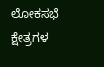ಲೋಕಸಭೆ ಕ್ಷೇತ್ರಗಳ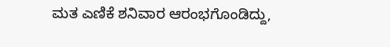ಮತ ಎಣಿಕೆ ಶನಿವಾರ ಆರಂಭಗೊಂಡಿದ್ದು,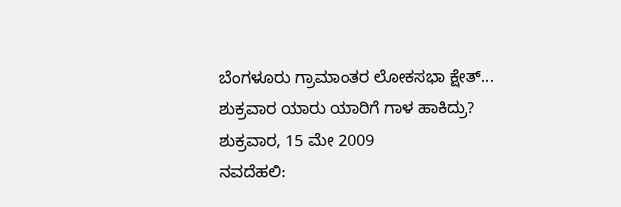ಬೆಂಗಳೂರು ಗ್ರಾಮಾಂತರ ಲೋಕಸಭಾ ಕ್ಷೇತ್...
ಶುಕ್ರವಾರ ಯಾರು ಯಾರಿಗೆ ಗಾಳ ಹಾಕಿದ್ರು?
ಶುಕ್ರವಾರ, 15 ಮೇ 2009
ನವದೆಹಲಿ: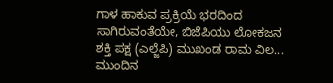ಗಾಳ ಹಾಕುವ ಪ್ರಕ್ರಿಯೆ ಭರದಿಂದ ಸಾಗಿರುವಂತೆಯೇ, ಬಿಜೆಪಿಯು ಲೋಕಜನ ಶಕ್ತಿ ಪಕ್ಷ (ಎಲ್ಜೆಪಿ) ಮುಖಂಡ ರಾಮ ವಿಲ...
ಮುಂದಿನ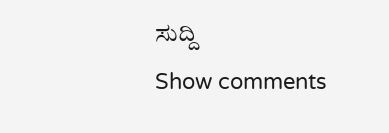ಸುದ್ದಿ
Show comments